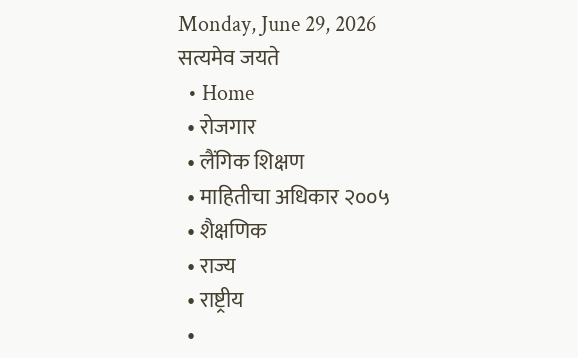Monday, June 29, 2026
सत्यमेव जयते
  • Home
  • रोजगार
  • लैंगिक शिक्षण
  • माहितीचा अधिकार २००५
  • शैक्षणिक
  • राज्य
  • राष्ट्रीय
  •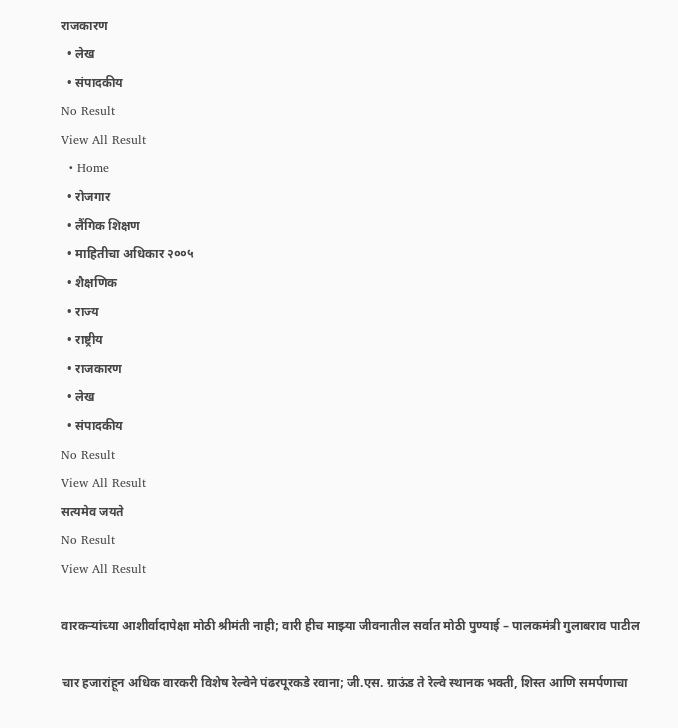राजकारण
  • लेख
  • संपादकीय
No Result
View All Result
  • Home
  • रोजगार
  • लैंगिक शिक्षण
  • माहितीचा अधिकार २००५
  • शैक्षणिक
  • राज्य
  • राष्ट्रीय
  • राजकारण
  • लेख
  • संपादकीय
No Result
View All Result
सत्यमेव जयते
No Result
View All Result

वारकऱ्यांच्या आशीर्वादापेक्षा मोठी श्रीमंती नाही; वारी हीच माझ्या जीवनातील सर्वात मोठी पुण्याई – पालकमंत्री गुलाबराव पाटील

चार हजारांहून अधिक वारकरी विशेष रेल्वेने पंढरपूरकडे रवाना; जी.एस. ग्राऊंड ते रेल्वे स्थानक भक्ती, शिस्त आणि समर्पणाचा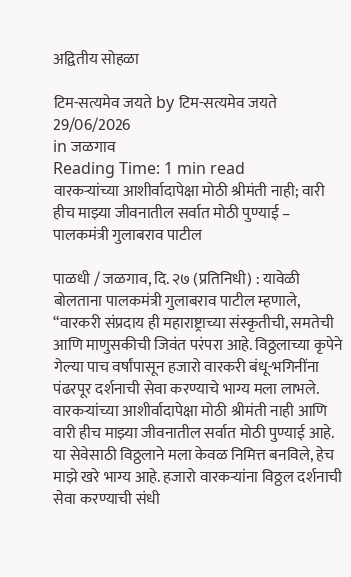अद्वितीय सोहळा

टिम-सत्यमेव जयते by टिम-सत्यमेव जयते
29/06/2026
in जळगाव
Reading Time: 1 min read
वारकऱ्यांच्या आशीर्वादापेक्षा मोठी श्रीमंती नाही; वारी हीच माझ्या जीवनातील सर्वात मोठी पुण्याई – पालकमंत्री गुलाबराव पाटील

पाळधी / जळगाव, दि. २७ (प्रतिनिधी) : यावेळी बोलताना पालकमंत्री गुलाबराव पाटील म्हणाले, “वारकरी संप्रदाय ही महाराष्ट्राच्या संस्कृतीची, समतेची आणि माणुसकीची जिवंत परंपरा आहे. विठ्ठलाच्या कृपेने गेल्या पाच वर्षांपासून हजारो वारकरी बंधू-भगिनींना पंढरपूर दर्शनाची सेवा करण्याचे भाग्य मला लाभले. वारकऱ्यांच्या आशीर्वादापेक्षा मोठी श्रीमंती नाही आणि वारी हीच माझ्या जीवनातील सर्वात मोठी पुण्याई आहे. या सेवेसाठी विठ्ठलाने मला केवळ निमित्त बनविले, हेच माझे खरे भाग्य आहे. हजारो वारकऱ्यांना विठ्ठल दर्शनाची सेवा करण्याची संधी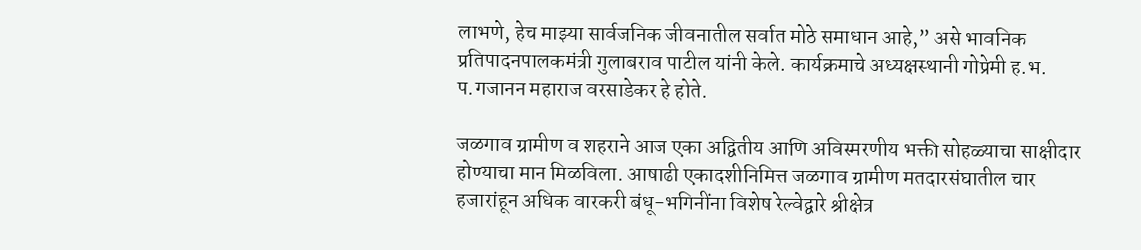लाभणे, हेच माझ्या सार्वजनिक जीवनातील सर्वात मोठे समाधान आहे,” असे भावनिक प्रतिपादनपालकमंत्री गुलाबराव पाटील यांनी केले. कार्यक्रमाचे अध्यक्षस्थानी गोप्रेमी ह.भ. प.गजानन महाराज वरसाडेकर हे होते.

जळगाव ग्रामीण व शहराने आज एका अद्वितीय आणि अविस्मरणीय भक्ती सोहळ्याचा साक्षीदार होण्याचा मान मिळविला. आषाढी एकादशीनिमित्त जळगाव ग्रामीण मतदारसंघातील चार हजारांहून अधिक वारकरी बंधू-भगिनींना विशेष रेल्वेद्वारे श्रीक्षेत्र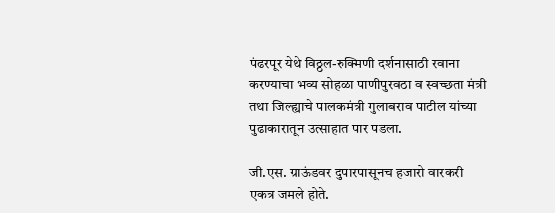पंढरपूर येथे विठ्ठल-रुक्मिणी दर्शनासाठी रवाना करण्याचा भव्य सोहळा पाणीपुरवठा व स्वच्छता मंत्री तथा जिल्ह्याचे पालकमंत्री गुलाबराव पाटील यांच्या पुढाकारातून उत्साहात पार पडला.

जी.एस. ग्राऊंडवर दुपारपासूनच हजारो वारकरी एकत्र जमले होते.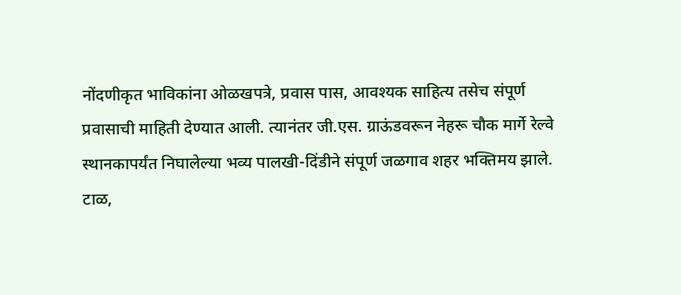नोंदणीकृत भाविकांना ओळखपत्रे, प्रवास पास, आवश्यक साहित्य तसेच संपूर्ण प्रवासाची माहिती देण्यात आली. त्यानंतर जी.एस. ग्राऊंडवरून नेहरू चौक मार्गे रेल्वे स्थानकापर्यंत निघालेल्या भव्य पालखी-दिंडीने संपूर्ण जळगाव शहर भक्तिमय झाले. टाळ,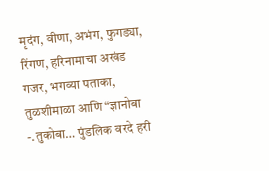मृदंग, वीणा, अभंग, फुगड्या, रिंगण, हरिनामाचा अखंड गजर, भगव्या पताका, तुळशीमाळा आणि “ज्ञानोबा -.तुकोबा… पुंडलिक वरदे हरी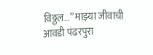विठ्ठल…” माझ्या जीवाची आवडी पंढरपुरा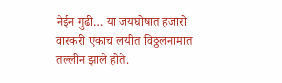नेईन गुढी… या जयघोषात हजारो वारकरी एकाच लयीत विठ्ठलनामात तल्लीन झाले होते.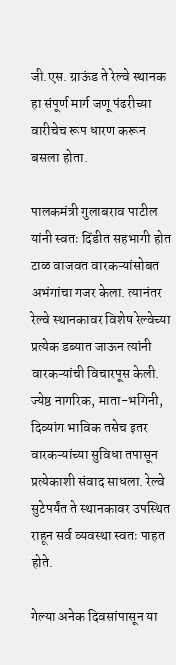जी.एस. ग्राऊंड ते रेल्वे स्थानक हा संपूर्ण मार्ग जणू पंढरीच्या वारीचेच रूप धारण करून बसला होता.

पालकमंत्री गुलाबराव पाटील यांनी स्वतः दिंडीत सहभागी होत टाळ वाजवत वारकऱ्यांसोबत अभंगांचा गजर केला. त्यानंतर रेल्वे स्थानकावर विशेष रेल्वेच्या प्रत्येक डब्यात जाऊन त्यांनी वारकऱ्यांची विचारपूस केली. ज्येष्ठ नागरिक, माता-भगिनी, दिव्यांग भाविक तसेच इतर वारकऱ्यांच्या सुविधा तपासून प्रत्येकाशी संवाद साधला. रेल्वे सुटेपर्यंत ते स्थानकावर उपस्थित राहून सर्व व्यवस्था स्वतः पाहत होते.

गेल्या अनेक दिवसांपासून या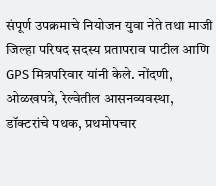संपूर्ण उपक्रमाचे नियोजन युवा नेते तथा माजी जिल्हा परिषद सदस्य प्रतापराव पाटील आणि GPS मित्रपरिवार यांनी केले. नोंदणी, ओळखपत्रे, रेल्वेतील आसनव्यवस्था, डॉक्टरांचे पथक, प्रथमोपचार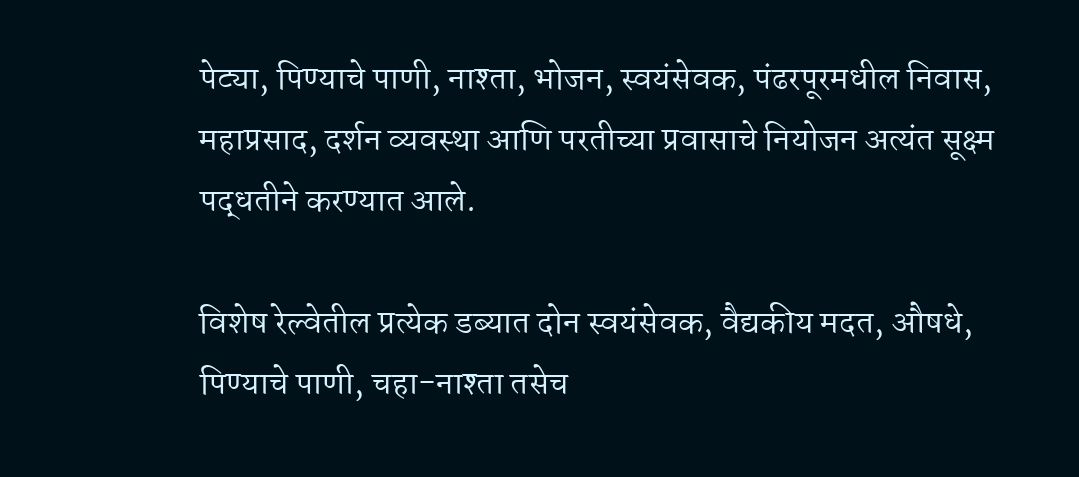पेट्या, पिण्याचे पाणी, नाश्ता, भोजन, स्वयंसेवक, पंढरपूरमधील निवास, महाप्रसाद, दर्शन व्यवस्था आणि परतीच्या प्रवासाचे नियोजन अत्यंत सूक्ष्म पद्धतीने करण्यात आले.

विशेष रेल्वेतील प्रत्येक डब्यात दोन स्वयंसेवक, वैद्यकीय मदत, औषधे, पिण्याचे पाणी, चहा-नाश्ता तसेच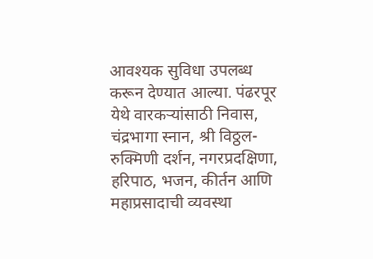आवश्यक सुविधा उपलब्ध करून देण्यात आल्या. पंढरपूर येथे वारकऱ्यांसाठी निवास, चंद्रभागा स्नान, श्री विठ्ठल-रुक्मिणी दर्शन, नगरप्रदक्षिणा, हरिपाठ, भजन, कीर्तन आणि महाप्रसादाची व्यवस्था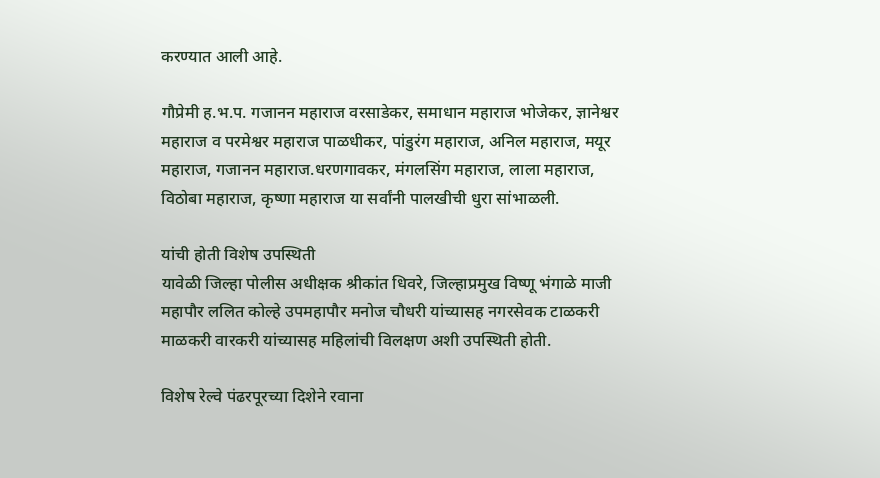करण्यात आली आहे.

गौप्रेमी ह.भ.प. गजानन महाराज वरसाडेकर, समाधान महाराज भोजेकर, ज्ञानेश्वर महाराज व परमेश्वर महाराज पाळधीकर, पांडुरंग महाराज, अनिल महाराज, मयूर महाराज, गजानन महाराज.धरणगावकर, मंगलसिंग महाराज, लाला महाराज, विठोबा महाराज, कृष्णा महाराज या सर्वांनी पालखीची धुरा सांभाळली.

यांची होती विशेष उपस्थिती
यावेळी जिल्हा पोलीस अधीक्षक श्रीकांत धिवरे, जिल्हाप्रमुख विष्णू भंगाळे माजी महापौर ललित कोल्हे उपमहापौर मनोज चौधरी यांच्यासह नगरसेवक टाळकरी माळकरी वारकरी यांच्यासह महिलांची विलक्षण अशी उपस्थिती होती.

विशेष रेल्वे पंढरपूरच्या दिशेने रवाना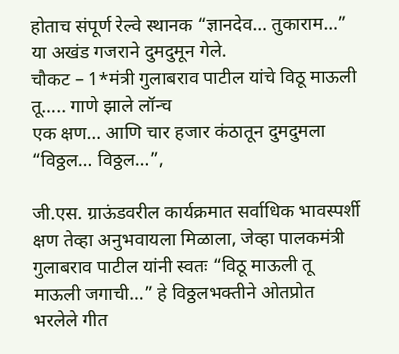होताच संपूर्ण रेल्वे स्थानक “ज्ञानदेव… तुकाराम…” या अखंड गजराने दुमदुमून गेले.
चौकट – 1*मंत्री गुलाबराव पाटील यांचे विठू माऊली तू….. गाणे झाले लॉन्च
एक क्षण… आणि चार हजार कंठातून दुमदुमला “विठ्ठल… विठ्ठल…”,

जी.एस. ग्राऊंडवरील कार्यक्रमात सर्वाधिक भावस्पर्शी क्षण तेव्हा अनुभवायला मिळाला, जेव्हा पालकमंत्री गुलाबराव पाटील यांनी स्वतः “विठू माऊली तू माऊली जगाची…” हे विठ्ठलभक्तीने ओतप्रोत भरलेले गीत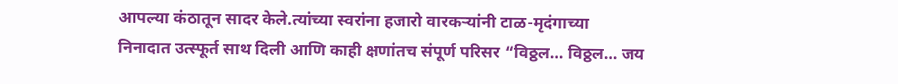आपल्या कंठातून सादर केले.त्यांच्या स्वरांना हजारो वारकऱ्यांनी टाळ-मृदंगाच्या निनादात उत्स्फूर्त साथ दिली आणि काही क्षणांतच संपूर्ण परिसर “विठ्ठल… विठ्ठल… जय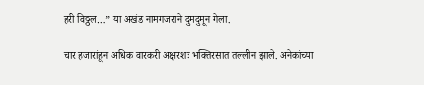हरी विठ्ठल…” या अखंड नामगजराने दुमदुमून गेला.

चार हजारांहून अधिक वारकरी अक्षरशः भक्तिरसात तल्लीन झाले. अनेकांच्या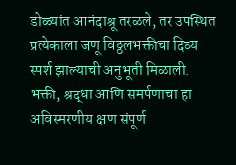डोळ्यांत आनंदाश्रू तरळले, तर उपस्थित प्रत्येकाला जणू विठ्ठलभक्तीचा दिव्य स्पर्श झाल्याची अनुभूती मिळाली. भक्ती, श्रद्धा आणि समर्पणाचा हा अविस्मरणीय क्षण संपूर्ण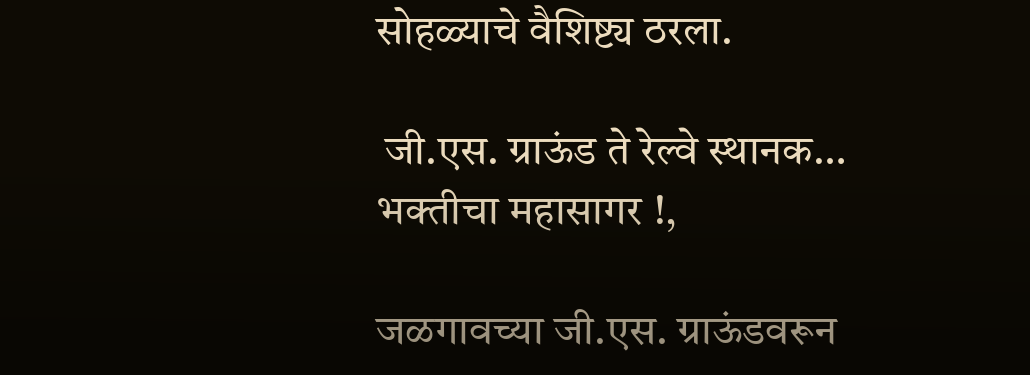सोहळ्याचे वैशिष्ट्य ठरला.

 जी.एस. ग्राऊंड ते रेल्वे स्थानक… भक्तीचा महासागर !,

जळगावच्या जी.एस. ग्राऊंडवरून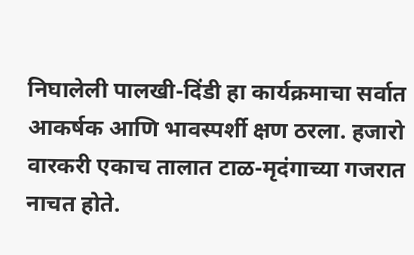निघालेली पालखी-दिंडी हा कार्यक्रमाचा सर्वात आकर्षक आणि भावस्पर्शी क्षण ठरला. हजारो वारकरी एकाच तालात टाळ-मृदंगाच्या गजरात नाचत होते.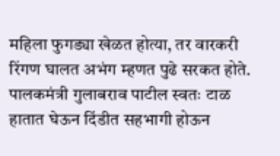महिला फुगड्या खेळत होत्या, तर वारकरी रिंगण घालत अभंग म्हणत पुढे सरकत होते. पालकमंत्री गुलाबराव पाटील स्वतः टाळ हातात घेऊन दिंडीत सहभागी होऊन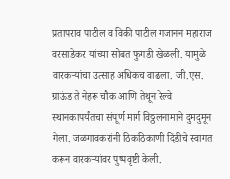प्रतापराव पाटील व विकी पाटील गजानन महाराज वरसाडेकर यांच्या सोबत फुगडी खेळली. यामुळे वारकऱ्यांचा उत्साह अधिकच वाढला. जी.एस. ग्राऊंड ते नेहरू चौक आणि तेथून रेल्वे स्थानकापर्यंतचा संपूर्ण मार्ग विठ्ठलनामाने दुमदुमून गेला. जळगावकरांनी ठिकठिकाणी दिंडीचे स्वागत करून वारकऱ्यांवर पुष्पवृष्टी केली.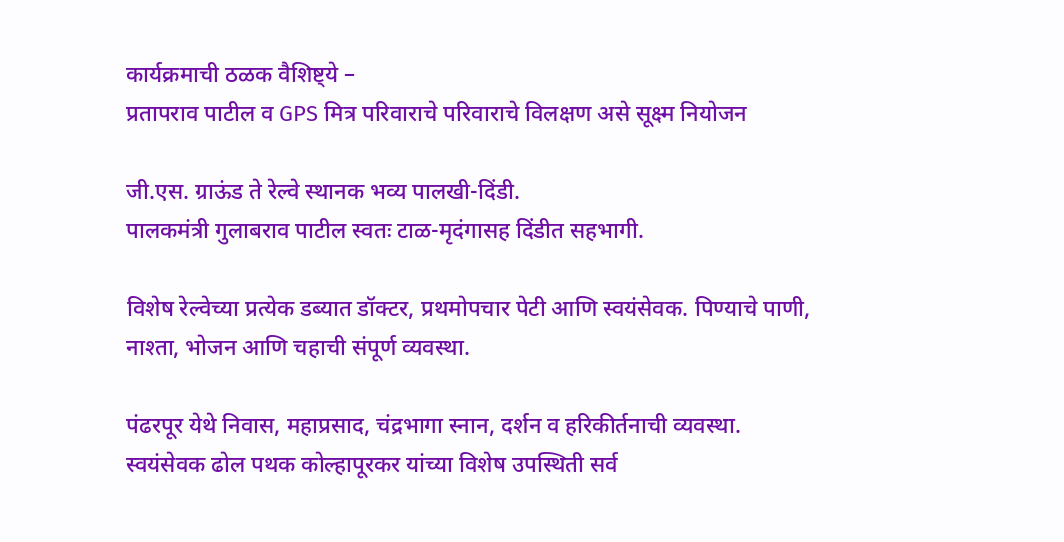कार्यक्रमाची ठळक वैशिष्ट्ये –
प्रतापराव पाटील व GPS मित्र परिवाराचे परिवाराचे विलक्षण असे सूक्ष्म नियोजन

जी.एस. ग्राऊंड ते रेल्वे स्थानक भव्य पालखी-दिंडी.
पालकमंत्री गुलाबराव पाटील स्वतः टाळ-मृदंगासह दिंडीत सहभागी.

विशेष रेल्वेच्या प्रत्येक डब्यात डॉक्टर, प्रथमोपचार पेटी आणि स्वयंसेवक. पिण्याचे पाणी, नाश्ता, भोजन आणि चहाची संपूर्ण व्यवस्था.

पंढरपूर येथे निवास, महाप्रसाद, चंद्रभागा स्नान, दर्शन व हरिकीर्तनाची व्यवस्था.
स्वयंसेवक ढोल पथक कोल्हापूरकर यांच्या विशेष उपस्थिती सर्व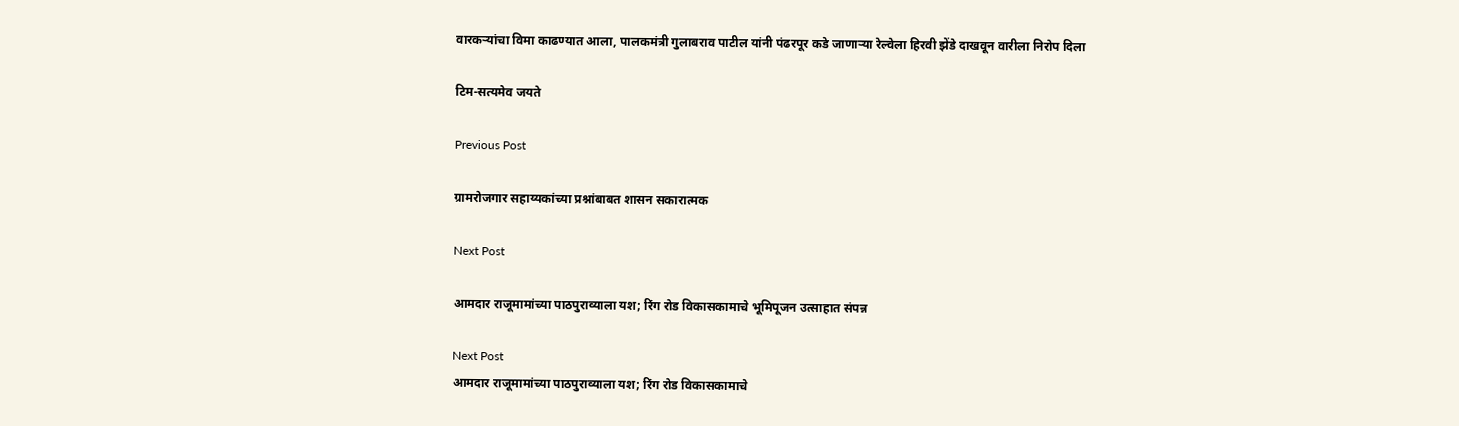वारकऱ्यांचा विमा काढण्यात आला, पालकमंत्री गुलाबराव पाटील यांनी पंढरपूर कडे जाणाऱ्या रेल्वेला हिरवी झेंडे दाखवून वारीला निरोप दिला

टिम-सत्यमेव जयते

Previous Post

ग्रामरोजगार सहाय्यकांच्या प्रश्नांबाबत शासन सकारात्मक

Next Post

आमदार राजूमामांच्या पाठपुराव्याला यश; रिंग रोड विकासकामाचे भूमिपूजन उत्साहात संपन्न

Next Post
आमदार राजूमामांच्या पाठपुराव्याला यश; रिंग रोड विकासकामाचे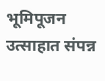भूमिपूजन उत्साहात संपन्न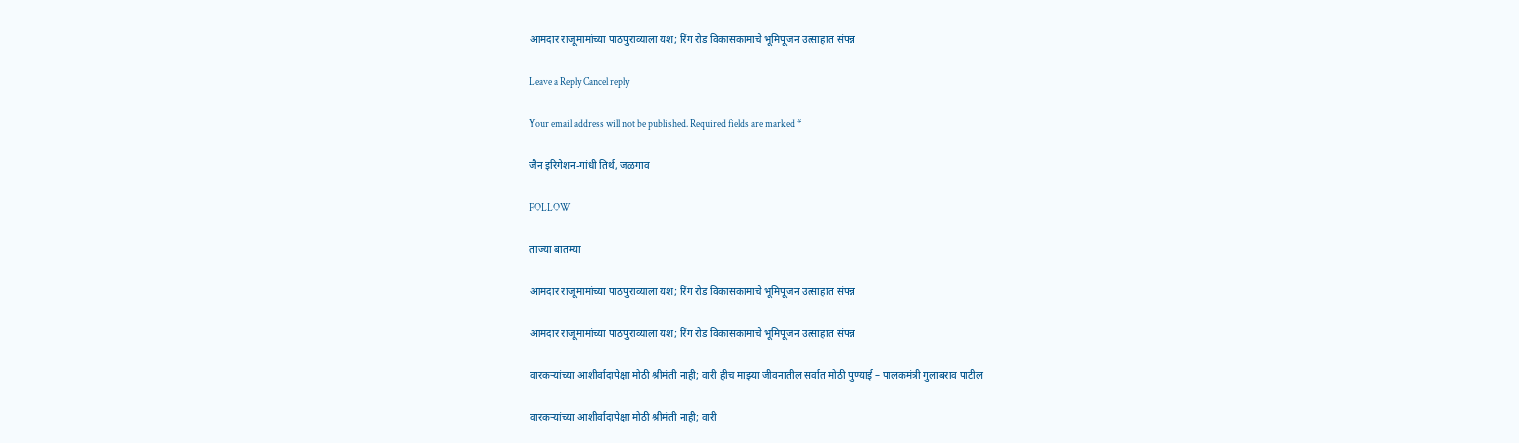आमदार राजूमामांच्या पाठपुराव्याला यश; रिंग रोड विकासकामाचे भूमिपूजन उत्साहात संपन्न

Leave a Reply Cancel reply

Your email address will not be published. Required fields are marked *

जैन इरिगेशन-गांधी तिर्थ, जळगाव

FOLLOW

ताज्या बातम्या

आमदार राजूमामांच्या पाठपुराव्याला यश; रिंग रोड विकासकामाचे भूमिपूजन उत्साहात संपन्न

आमदार राजूमामांच्या पाठपुराव्याला यश; रिंग रोड विकासकामाचे भूमिपूजन उत्साहात संपन्न

वारकऱ्यांच्या आशीर्वादापेक्षा मोठी श्रीमंती नाही; वारी हीच माझ्या जीवनातील सर्वात मोठी पुण्याई – पालकमंत्री गुलाबराव पाटील

वारकऱ्यांच्या आशीर्वादापेक्षा मोठी श्रीमंती नाही; वारी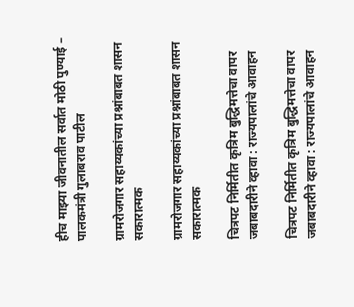हीच माझ्या जीवनातील सर्वात मोठी पुण्याई – पालकमंत्री गुलाबराव पाटील

ग्रामरोजगार सहाय्यकांच्या प्रश्नांबाबत शासन सकारात्मक

ग्रामरोजगार सहाय्यकांच्या प्रश्नांबाबत शासन सकारात्मक

चित्रपट निर्मितीत कृत्रिम बुद्धिमत्तेचा वापर जबाबदारीने व्हावा : राज्यपालांचे आवाहन

चित्रपट निर्मितीत कृत्रिम बुद्धिमत्तेचा वापर जबाबदारीने व्हावा : राज्यपालांचे आवाहन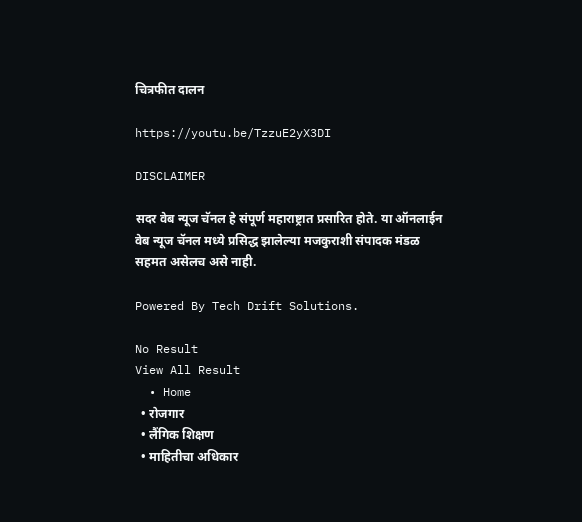चित्रफीत दालन

https://youtu.be/TzzuE2yX3DI

DISCLAIMER

सदर वेब न्यूज चॅनल हे संपूर्ण महाराष्ट्रात प्रसारित होते. या ऑनलाईन वेब न्यूज चॅनल मध्ये प्रसिद्ध झालेल्या मजकुराशी संपादक मंडळ सहमत असेलच असे नाही.

Powered By Tech Drift Solutions.

No Result
View All Result
  • Home
  • रोजगार
  • लैंगिक शिक्षण
  • माहितीचा अधिकार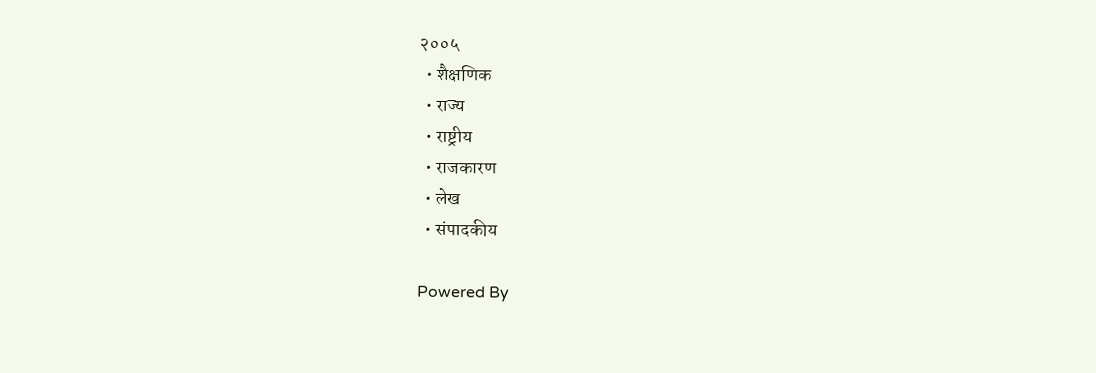२००५
  • शैक्षणिक
  • राज्य
  • राष्ट्रीय
  • राजकारण
  • लेख
  • संपादकीय

Powered By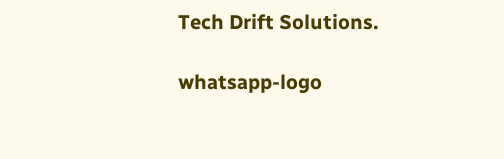Tech Drift Solutions.

whatsapp-logo